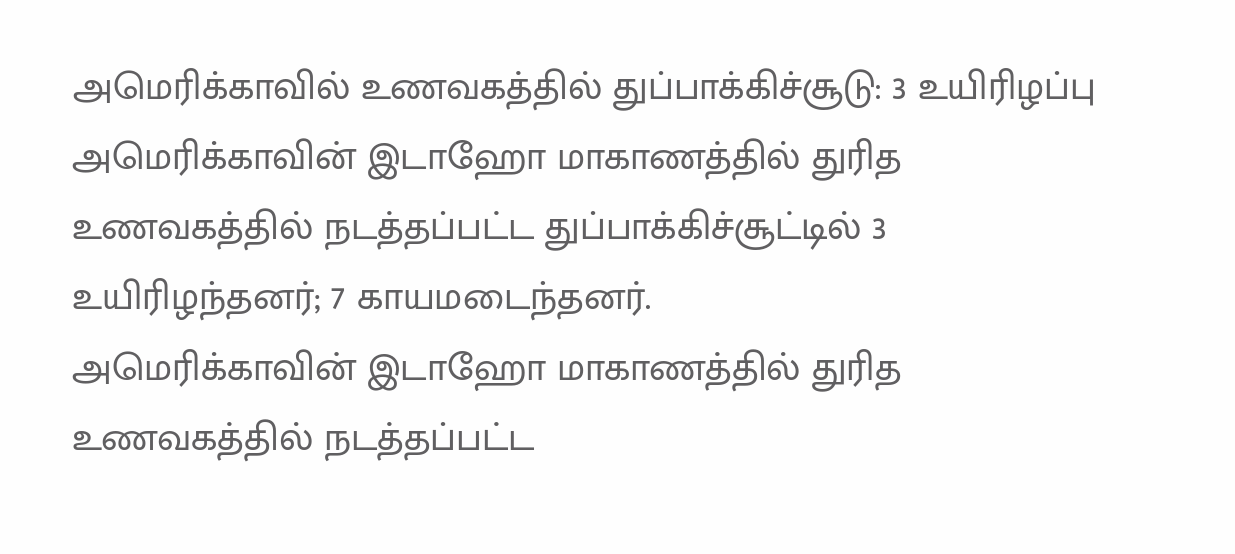அமெரிக்காவில் உணவகத்தில் துப்பாக்கிச்சூடு: 3 உயிரிழப்பு
அமெரிக்காவின் இடாஹோ மாகாணத்தில் துரித உணவகத்தில் நடத்தப்பட்ட துப்பாக்கிச்சூட்டில் 3 உயிரிழந்தனர்; 7 காயமடைந்தனர்.
அமெரிக்காவின் இடாஹோ மாகாணத்தில் துரித உணவகத்தில் நடத்தப்பட்ட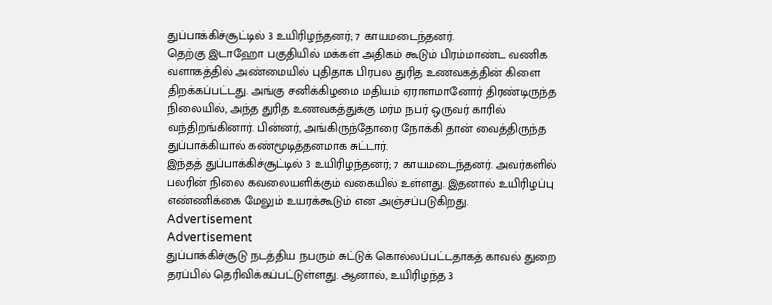துப்பாக்கிச்சூட்டில் 3 உயிரிழந்தனர்; 7 காயமடைந்தனர்.
தெற்கு இடாஹோ பகுதியில் மக்கள் அதிகம் கூடும் பிரம்மாண்ட வணிக வளாகத்தில் அண்மையில் புதிதாக பிரபல துரித உணவகத்தின் கிளை திறக்கப்பட்டது. அங்கு சனிக்கிழமை மதியம் ஏராளமானோர் திரண்டிருந்த நிலையில், அந்த துரித உணவகத்துக்கு மர்ம நபர் ஒருவர் காரில் வந்திறங்கினார். பின்னர், அங்கிருந்தோரை நோக்கி தான் வைத்திருந்த துப்பாக்கியால் கண்மூடித்தனமாக சுட்டார்.
இந்தத் துப்பாக்கிச்சூட்டில் 3 உயிரிழந்தனர்; 7 காயமடைந்தனர். அவர்களில் பலரின் நிலை கவலையளிக்கும் வகையில் உள்ளது. இதனால் உயிரிழப்பு எண்ணிக்கை மேலும் உயரக்கூடும் என அஞ்சப்படுகிறது.
Advertisement
Advertisement
துப்பாக்கிச்சூடு நடத்திய நபரும் சுட்டுக் கொல்லப்பட்டதாகத் காவல் துறை தரப்பில் தெரிவிக்கப்பட்டுள்ளது. ஆனால், உயிரிழந்த 3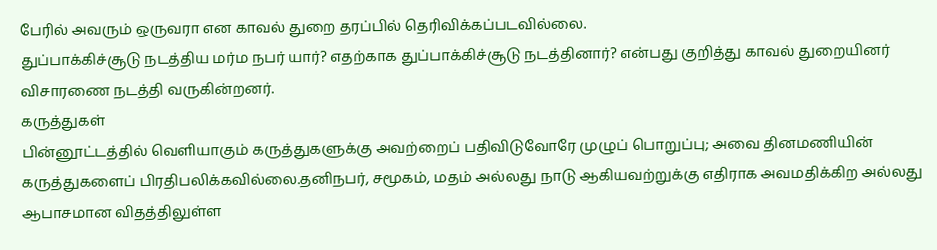பேரில் அவரும் ஒருவரா என காவல் துறை தரப்பில் தெரிவிக்கப்படவில்லை.
துப்பாக்கிச்சூடு நடத்திய மர்ம நபர் யார்? எதற்காக துப்பாக்கிச்சூடு நடத்தினார்? என்பது குறித்து காவல் துறையினர் விசாரணை நடத்தி வருகின்றனர்.
கருத்துகள்
பின்னூட்டத்தில் வெளியாகும் கருத்துகளுக்கு அவற்றைப் பதிவிடுவோரே முழுப் பொறுப்பு; அவை தினமணியின் கருத்துகளைப் பிரதிபலிக்கவில்லை.தனிநபர், சமூகம், மதம் அல்லது நாடு ஆகியவற்றுக்கு எதிராக அவமதிக்கிற அல்லது ஆபாசமான விதத்திலுள்ள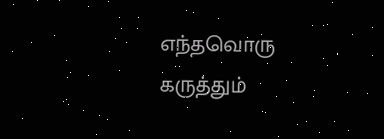எந்தவொரு கருத்தும்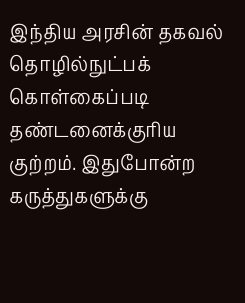இந்திய அரசின் தகவல் தொழில்நுட்பக் கொள்கைப்படி தண்டனைக்குரிய குற்றம். இதுபோன்ற கருத்துகளுக்கு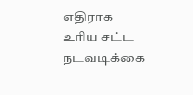எதிராக உரிய சட்ட நடவடிக்கை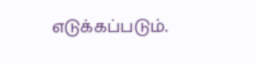எடுக்கப்படும்.